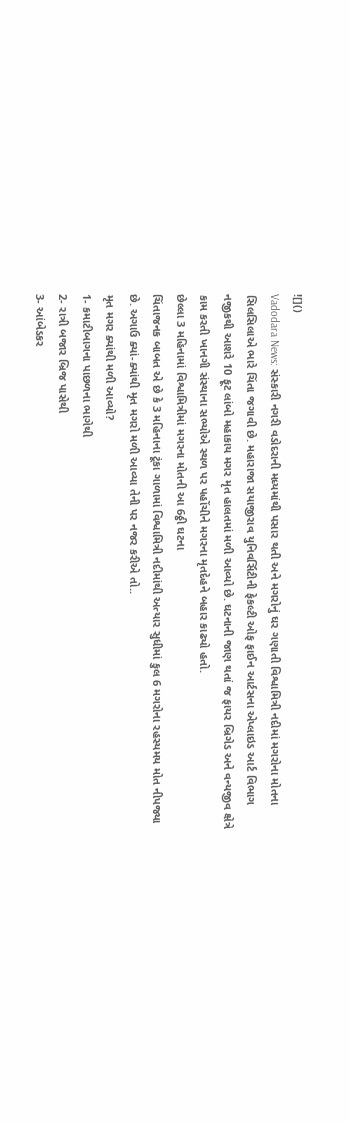![]()
Vadodara News: સંસ્કારી નગરી વડોદરાની મધ્યમાંથી પસાર થતી અને મગરોનું ઘર ગણાતી વિશ્વામિત્રી નદીમાં મગરોના મોતના સિલસિલાએ ભારે ચિંતા જગાવી છે. મહારાજા સયાજીરાવ યુનિવર્સિટીની ફેકલ્ટી ઓફ ફાઈન આર્ટસના એપ્લાઇડ આર્ટ વિભાગ નજીકથી આશરે 10 ફૂટ લાંબો મહાકાય મગર મૃત હાલતમાં મળી આવ્યો છે. ઘટનાની જાણ થતાં જ ફાયર બ્રિગેડ અને વન્યજીવ ક્ષેત્રે કામ કરતી ખાનગી સંસ્થાના સભ્યોએ સ્થળ પર પહોંચીને મગરના મૃતદેહને બહાર કાઢ્યો હતો.
છેલ્લા 3 મહિનામાં વિશ્વામિત્રીમાં મગરના મોતની આ 6ઠ્ઠી ઘટના
ચિંતાજનક બાબત એ છે કે 3 મહિનાના ટૂંકા ગાળામાં વિશ્વામિત્રી નદીમાંથી અત્યાર સુધીમાં કુલ 6 મગરોના રહસ્યમય મોત નીપજ્યા છે. અગાઉ ક્યાં-ક્યાંથી મૃત મગરો મળી આવ્યા તેની પર નજર કરીએ તો..
મૃત મગર ક્યાંથી મળી આવ્યો?
1- કમાટીબાગના પાછળના ભાગેથી
2- રાત્રી બજાર બ્રિજ પાસેથી
3- આંબેડકર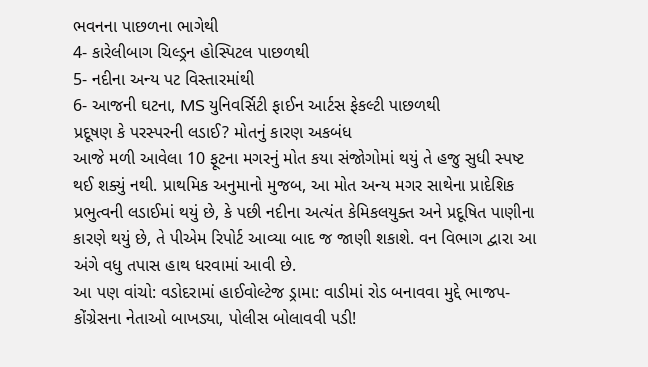ભવનના પાછળના ભાગેથી
4- કારેલીબાગ ચિલ્ડ્રન હોસ્પિટલ પાછળથી
5- નદીના અન્ય પટ વિસ્તારમાંથી
6- આજની ઘટના, MS યુનિવર્સિટી ફાઈન આર્ટસ ફેકલ્ટી પાછળથી
પ્રદૂષણ કે પરસ્પરની લડાઈ? મોતનું કારણ અકબંધ
આજે મળી આવેલા 10 ફૂટના મગરનું મોત કયા સંજોગોમાં થયું તે હજુ સુધી સ્પષ્ટ થઈ શક્યું નથી. પ્રાથમિક અનુમાનો મુજબ, આ મોત અન્ય મગર સાથેના પ્રાદેશિક પ્રભુત્વની લડાઈમાં થયું છે, કે પછી નદીના અત્યંત કેમિકલયુક્ત અને પ્રદૂષિત પાણીના કારણે થયું છે, તે પીએમ રિપોર્ટ આવ્યા બાદ જ જાણી શકાશે. વન વિભાગ દ્વારા આ અંગે વધુ તપાસ હાથ ધરવામાં આવી છે.
આ પણ વાંચો: વડોદરામાં હાઈવોલ્ટેજ ડ્રામા: વાડીમાં રોડ બનાવવા મુદ્દે ભાજપ-કોંગ્રેસના નેતાઓ બાખડ્યા, પોલીસ બોલાવવી પડી!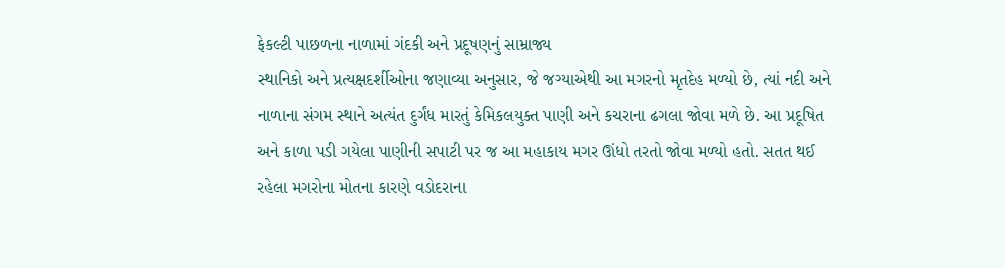ફેકલ્ટી પાછળના નાળામાં ગંદકી અને પ્રદૂષણનું સામ્રાજ્ય
સ્થાનિકો અને પ્રત્યક્ષદર્શીઓના જણાવ્યા અનુસાર, જે જગ્યાએથી આ મગરનો મૃતદેહ મળ્યો છે, ત્યાં નદી અને નાળાના સંગમ સ્થાને અત્યંત દુર્ગંધ મારતું કેમિકલયુક્ત પાણી અને કચરાના ઢગલા જોવા મળે છે. આ પ્રદૂષિત અને કાળા પડી ગયેલા પાણીની સપાટી પર જ આ મહાકાય મગર ઊંધો તરતો જોવા મળ્યો હતો. સતત થઈ રહેલા મગરોના મોતના કારણે વડોદરાના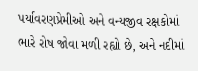પર્યાવરણપ્રેમીઓ અને વન્યજીવ રક્ષકોમાં ભારે રોષ જોવા મળી રહ્યો છે, અને નદીમાં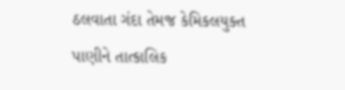ઠલવાતા ગંદા તેમજ કેમિકલયુક્ત પાણીને તાત્કાલિક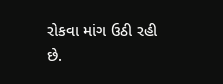રોકવા માંગ ઉઠી રહી છે.